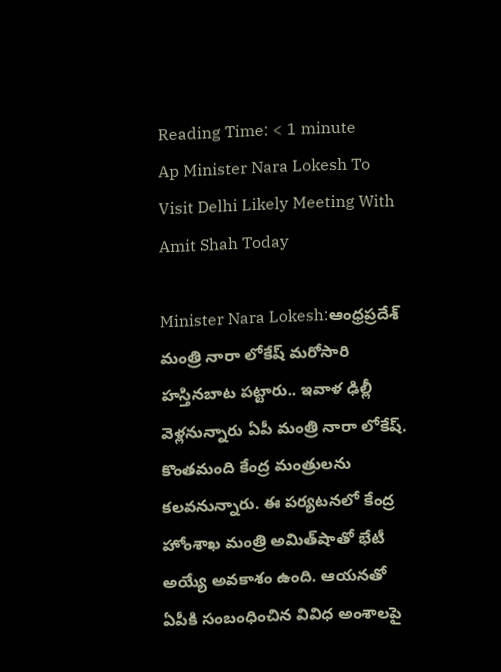Reading Time: < 1 minute
Ap Minister Nara Lokesh To Visit Delhi Likely Meeting With Amit Shah Today

Minister Nara Lokesh:ఆంధ్రప్రదేశ్‌ మంత్రి నారా లోకేష్‌ మరోసారి హస్తినబాట పట్టారు.. ఇవాళ ఢిల్లీ వెళ్లనున్నారు ఏపీ మంత్రి నారా లోకేష్‌. కొంతమంది కేంద్ర మంత్రులను కలవనున్నారు. ఈ పర్యటనలో కేంద్ర హోంశాఖ మంత్రి అమిత్‌షాతో భేటీ అయ్యే అవకాశం ఉంది. ఆయనతో ఏపీకి సంబంధించిన వివిధ అంశాలపై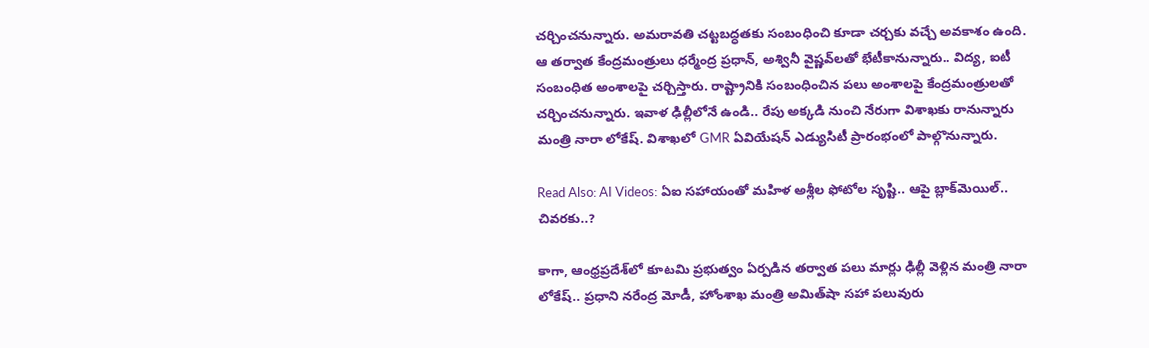చర్చించనున్నారు. అమరావతి చట్టబద్ధతకు సంబంధించి కూడా చర్చకు వచ్చే అవకాశం ఉంది. ఆ తర్వాత కేంద్రమంత్రులు ధర్మేంద్ర ప్రధాన్‌, అశ్వినీ వైష్ణవ్‌లతో భేటీకానున్నారు.. విద్య, ఐటీ సంబంధిత అంశాలపై చర్చిస్తారు. రాష్ట్రానికి సంబంధించిన పలు అంశాలపై కేంద్రమంత్రులతో చర్చించనున్నారు. ఇవాళ ఢిల్లీలోనే ఉండి.. రేపు అక్కడి నుంచి నేరుగా విశాఖకు రానున్నారు మంత్రి నారా లోకేష్‌. విశాఖలో GMR ఏవియేషన్ ఎడ్యుసిటీ ప్రారంభంలో పాల్గొనున్నారు.

Read Also: AI Videos: ఏఐ సహాయంతో మహిళ అశ్లీల ఫోటోల సృష్టి.. ఆపై బ్లాక్‌మెయిల్.. చివరకు..?

కాగా, ఆంధ్రప్రదేశ్‌లో కూటమి ప్రభుత్వం ఏర్పడిన తర్వాత పలు మార్లు ఢిల్లీ వెళ్లిన మంత్రి నారా లోకేష్‌.. ప్రధాని నరేంద్ర మోడీ, హోంశాఖ మంత్రి అమిత్‌షా సహా పలువురు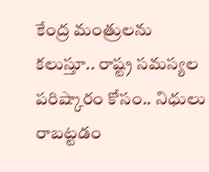కేంద్ర మంత్రులను కలుస్తూ.. రాష్ట్ర సమస్యల పరిష్కారం కోసం.. నిధులు రాబట్టడం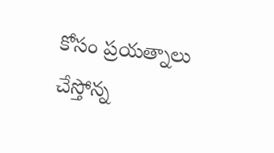కోసం ప్రయత్నాలు చేస్తోన్న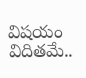విషయం విదితమే..